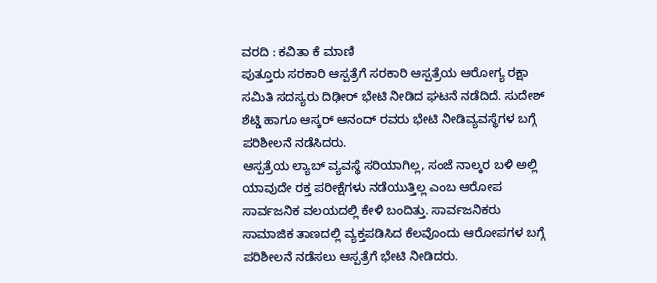ವರದಿ : ಕವಿತಾ ಕೆ ಮಾಣಿ
ಪುತ್ತೂರು ಸರಕಾರಿ ಆಸ್ಪತ್ರೆಗೆ ಸರಕಾರಿ ಆಸ್ಪತ್ರೆಯ ಆರೋಗ್ಯ ರಕ್ಷಾ ಸಮಿತಿ ಸದಸ್ಯರು ದಿಢೀರ್ ಭೇಟಿ ನೀಡಿದ ಘಟನೆ ನಡೆದಿದೆ. ಸುದೇಶ್ ಶೆಟ್ಡಿ ಹಾಗೂ ಆಸ್ಕರ್ ಆನಂದ್ ರವರು ಭೇಟಿ ನೀಡಿವ್ಯವಸ್ಥೆಗಳ ಬಗ್ಗೆ ಪರಿಶೀಲನೆ ನಡೆಸಿದರು.
ಆಸ್ಪತ್ರೆಯ ಲ್ಯಾಬ್ ವ್ಯವಸ್ಥೆ ಸರಿಯಾಗಿಲ್ಲ, ಸಂಜೆ ನಾಲ್ಕರ ಬಳಿ ಅಲ್ಲಿ ಯಾವುದೇ ರಕ್ತ ಪರೀಕ್ಷೆಗಳು ನಡೆಯುತ್ತಿಲ್ಲ ಎಂಬ ಆರೋಪ ಸಾರ್ವಜನಿಕ ವಲಯದಲ್ಲಿ ಕೇಳಿ ಬಂದಿತ್ತು. ಸಾರ್ವಜನಿಕರು ಸಾಮಾಜಿಕ ತಾಣದಲ್ಲಿ ವ್ಯಕ್ತಪಡಿಸಿದ ಕೆಲವೊಂದು ಆರೋಪಗಳ ಬಗ್ಗೆ ಪರಿಶೀಲನೆ ನಡೆಸಲು ಆಸ್ಪತ್ರೆಗೆ ಭೇಟಿ ನೀಡಿದರು.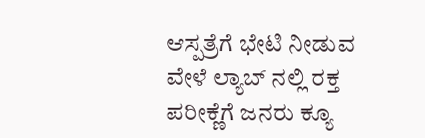ಆಸ್ಪತ್ರೆಗೆ ಭೇಟಿ ನೀಡುವ ವೇಳೆ ಲ್ಯಾಬ್ ನಲ್ಲಿ ರಕ್ತ ಪರೀಕ್ಣೆಗೆ ಜನರು ಕ್ಯೂ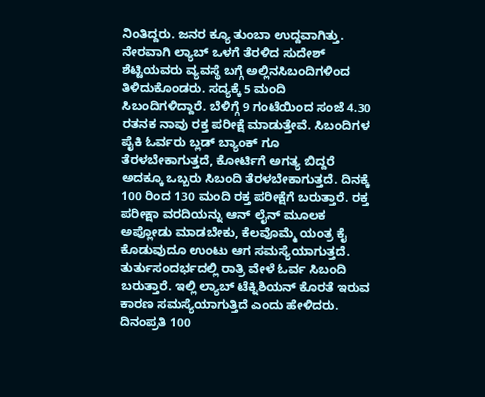ನಿಂತಿದ್ದರು. ಜನರ ಕ್ಯೂ ತುಂಬಾ ಉದ್ದವಾಗಿತ್ತು. ನೇರವಾಗಿ ಲ್ಯಾಬ್ ಒಳಗೆ ತೆರಳಿದ ಸುದೇಶ್ ಶೆಟ್ಟಿಯವರು ವ್ಯವಸ್ಥೆ ಬಗ್ಗೆ ಅಲ್ಲಿನಸಿಬಂದಿಗಳಿಂದ ತಿಳಿದುಕೊಂಡರು. ಸದ್ಯಕ್ಕೆ 5 ಮಂದಿ ಸಿಬಂದಿಗಳಿದ್ದಾರೆ. ಬೆಳಿಗ್ಗೆ 9 ಗಂಟೆಯಿಂದ ಸಂಜೆ 4.30 ರತನಕ ನಾವು ರಕ್ತ ಪರೀಕ್ಷೆ ಮಾಡುತ್ತೇವೆ. ಸಿಬಂದಿಗಳ ಪೈಕಿ ಓರ್ವರು ಬ್ಲಡ್ ಬ್ಯಾಂಕ್ ಗೂ ತೆರಳಬೇಕಾಗುತ್ತದೆ, ಕೋರ್ಟಿಗೆ ಅಗತ್ಯ ಬಿದ್ದರೆ ಅದಕ್ಕೂ ಒಬ್ಬರು ಸಿಬಂದಿ ತೆರಳಬೇಕಾಗುತ್ತದೆ. ದಿನಕ್ಕೆ 100 ರಿಂದ 130 ಮಂದಿ ರಕ್ತ ಪರೀಕ್ಷೆಗೆ ಬರುತ್ತಾರೆ. ರಕ್ತ ಪರೀಕ್ಷಾ ವರದಿಯನ್ನು ಆನ್ ಲೈನ್ ಮೂಲಕ ಅಪ್ಲೋಡು ಮಾಡಬೇಕು, ಕೆಲವೊಮ್ಮೆ ಯಂತ್ರ ಕೈ ಕೊಡುವುದೂ ಉಂಟು ಆಗ ಸಮಸ್ಯೆಯಾಗುತ್ತದೆ. ತುರ್ತುಸಂದರ್ಭದಲ್ಲಿ ರಾತ್ರಿ ವೇಳೆ ಓರ್ವ ಸಿಬಂದಿ ಬರುತ್ತಾರೆ. ಇಲ್ಲಿ ಲ್ಯಾಬ್ ಟೆಕ್ನಿಶಿಯನ್ ಕೊರತೆ ಇರುವ ಕಾರಣ ಸಮಸ್ಯೆಯಾಗುತ್ತಿದೆ ಎಂದು ಹೇಳಿದರು.
ದಿನಂಪ್ರತಿ 100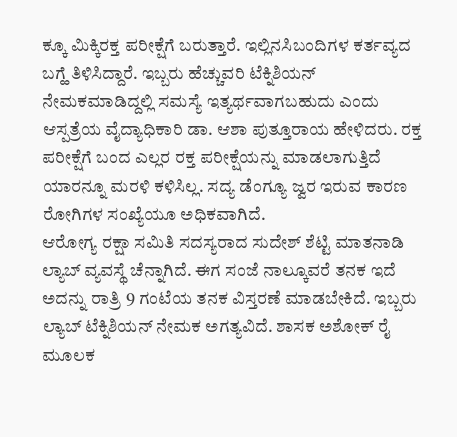ಕ್ಕೂ ಮಿಕ್ಕಿರಕ್ತ ಪರೀಕ್ಷೆಗೆ ಬರುತ್ತಾರೆ. ಇಲ್ಲಿನಸಿಬಂದಿಗಳ ಕರ್ತವ್ಯದ ಬಗ್ಹೆ ತಿಳಿಸಿದ್ದಾರೆ. ಇಬ್ಬರು ಹೆಚ್ಚುವರಿ ಟೆಕ್ನಿಶಿಯನ್ ನೇಮಕಮಾಡಿದ್ದಲ್ಲಿ ಸಮಸ್ಯೆ ಇತ್ಯರ್ಥವಾಗಬಹುದು ಎಂದು ಆಸ್ಪತ್ರೆಯ ವೈದ್ಯಾಧಿಕಾರಿ ಡಾ. ಆಶಾ ಪುತ್ತೂರಾಯ ಹೇಳಿದರು. ರಕ್ತ ಪರೀಕ್ಷೆಗೆ ಬಂದ ಎಲ್ಲರ ರಕ್ತ ಪರೀಕ್ಷೆಯನ್ನು ಮಾಡಲಾಗುತ್ತಿದೆ ಯಾರನ್ನೂ ಮರಳಿ ಕಳಿಸಿಲ್ಲ. ಸದ್ಯ ಡೆಂಗ್ಯೂ ಜ್ವರ ಇರುವ ಕಾರಣ ರೋಗಿಗಳ ಸಂಖ್ಯೆಯೂ ಅಧಿಕವಾಗಿದೆ.
ಆರೋಗ್ಯ ರಕ್ಷಾ ಸಮಿತಿ ಸದಸ್ಯರಾದ ಸುದೇಶ್ ಶೆಟ್ಟಿ ಮಾತನಾಡಿ ಲ್ಯಾಬ್ ವ್ಯವಸ್ಥೆ ಚೆನ್ನಾಗಿದೆ. ಈಗ ಸಂಜೆ ನಾಲ್ಕೂವರೆ ತನಕ ಇದೆ ಅದನ್ನು ರಾತ್ರಿ 9 ಗಂಟೆಯ ತನಕ ವಿಸ್ತರಣೆ ಮಾಡಬೇಕಿದೆ. ಇಬ್ಬರು ಲ್ಯಾಬ್ ಟೆಕ್ನಿಶಿಯನ್ ನೇಮಕ ಅಗತ್ಯವಿದೆ. ಶಾಸಕ ಅಶೋಕ್ ರೈ ಮೂಲಕ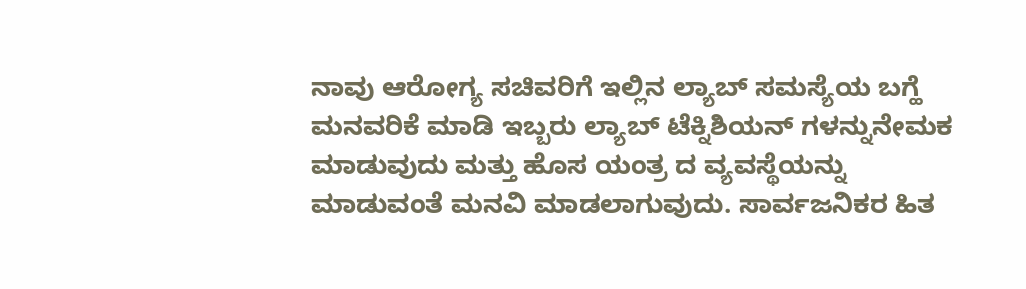ನಾವು ಆರೋಗ್ಯ ಸಚಿವರಿಗೆ ಇಲ್ಲಿನ ಲ್ಯಾಬ್ ಸಮಸ್ಯೆಯ ಬಗ್ಹೆ ಮನವರಿಕೆ ಮಾಡಿ ಇಬ್ಬರು ಲ್ಯಾಬ್ ಟೆಕ್ನಿಶಿಯನ್ ಗಳನ್ನುನೇಮಕ ಮಾಡುವುದು ಮತ್ತು ಹೊಸ ಯಂತ್ರ ದ ವ್ಯವಸ್ಥೆಯನ್ನು ಮಾಡುವಂತೆ ಮನವಿ ಮಾಡಲಾಗುವುದು. ಸಾರ್ವಜನಿಕರ ಹಿತ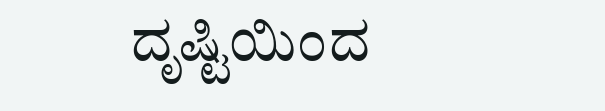ದೃಷ್ಟಿಯಿಂದ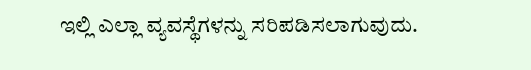ಇಲ್ಲಿ ಎಲ್ಲಾ ವ್ಯವಸ್ಥೆಗಳನ್ನು ಸರಿಪಡಿಸಲಾಗುವುದು.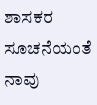ಶಾಸಕರ ಸೂಚನೆಯಂತೆ ನಾವು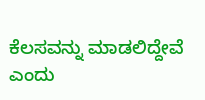ಕೆಲಸವನ್ನು ಮಾಡಲಿದ್ದೇವೆ ಎಂದು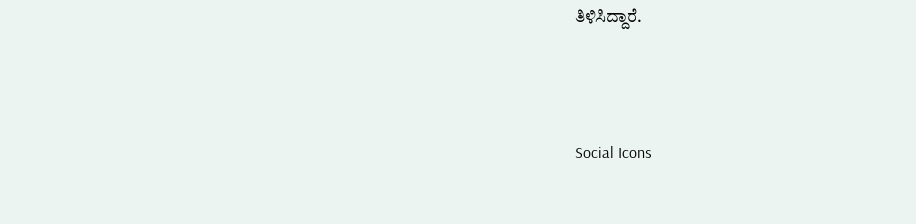ತಿಳಿಸಿದ್ದಾರೆ.



Social Icons